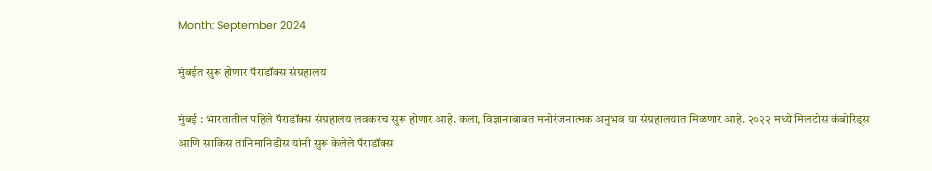Month: September 2024

मुंबईत सुरू होणार पॅराडॉक्स संग्रहालय

मुंबई : भारतातील पहिले पॅराडॉक्स संग्रहालय लवकरच सुरू होणार आहे. कला, विज्ञानाबाबत मनोरंजनात्मक अनुभव या संग्रहालयात मिळणार आहे. २०२२ मध्ये मिलटोस कंबोरिड्स आणि साकिस तानिमानिडीस यांनी सुरू केलेले पॅराडॉक्स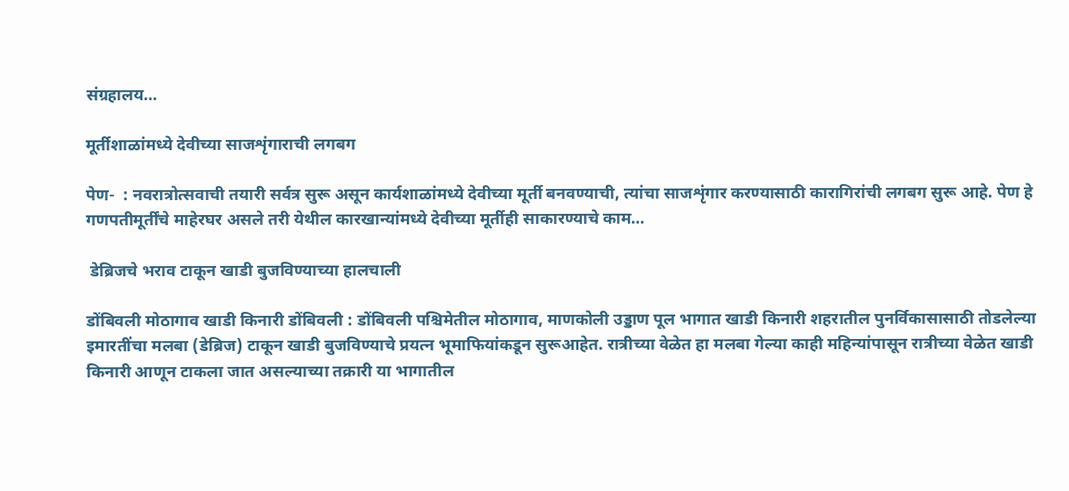संग्रहालय…

मूर्तीशाळांमध्ये देवीच्या साजशृंगाराची लगबग

पेण-  : नवरात्रोत्सवाची तयारी सर्वत्र सुरू असून कार्यशाळांमध्ये देवीच्या मूर्ती बनवण्याची, त्‍यांचा साजशृंगार करण्यासाठी कारागिरांची लगबग सुरू आहे. पेण हे गणपतीमूर्तींचे माहेरघर असले तरी येथील कारखान्यांमध्ये देवीच्या मूर्तीही साकारण्याचे काम…

 डेब्रिजचे भराव टाकून खाडी बुजविण्याच्या हालचाली

डोंबिवली मोठागाव खाडी किनारी डोंबिवली : डोंबिवली पश्चिमेतील मोठागाव, माणकोली उड्डाण पूल भागात खाडी किनारी शहरातील पुनर्विकासासाठी तोडलेल्या इमारतींचा मलबा (डेब्रिज) टाकून खाडी बुजविण्याचे प्रयत्न भूमाफियांकडून सुरूआहेत. रात्रीच्या वेळेत हा मलबा गेल्या काही महिन्यांपासून रात्रीच्या वेळेत खाडी किनारी आणून टाकला जात असल्याच्या तक्रारी या भागातील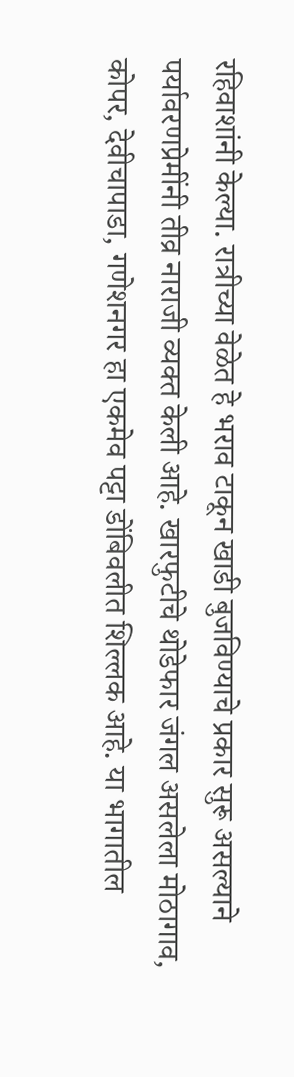रहिवाशांनी केल्या. रात्रीच्या वेळेत हे भराव टाकून खाडी बुजविण्याचे प्रकार सुरू असल्याने पर्यावरणप्रेमींनी तीव्र नाराजी व्यक्त केली आहे. खारफुटीचे थोडेफार जंगल असलेला मोठागाव, कोपर, देवीचापाडा, गणेशनगर हा एकमेव पट्टा डोंबिवलीत शिल्लक आहे. या भागातील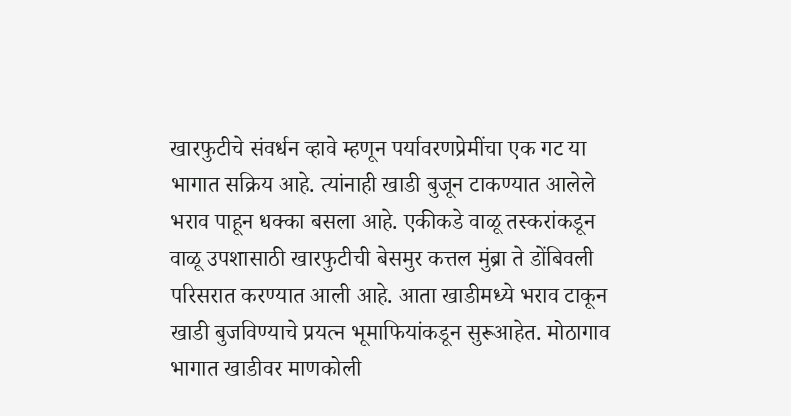खारफुटीचे संवर्धन व्हावे म्हणून पर्यावरणप्रेमींचा एक गट या भागात सक्रिय आहे. त्यांनाही खाडी बुजून टाकण्यात आलेले भराव पाहून धक्का बसला आहे. एकीकडे वाळू तस्करांकडून वाळू उपशासाठी खारफुटीची बेसमुर कत्तल मुंब्रा ते डोंबिवली परिसरात करण्यात आली आहे. आता खाडीमध्ये भराव टाकून खाडी बुजविण्याचे प्रयत्न भूमाफियांकडून सुरूआहेत. मोठागाव भागात खाडीवर माणकोली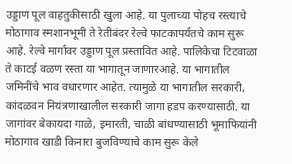उड्डाण पूल वाहतुकीसाठी खुला आहे. या पुलाच्या पोहच रस्त्याचे मोठागाव स्मशानभूमी ते रेतीबंदर रेल्वे फाटकापर्यंतचे काम सुरू आहे. रेल्वे मार्गावर उड्डाण पूल प्रस्तावित आहे. पालिकेचा टिटवाळा ते काटई वळण रस्ता या भागातून जाणारआहे. या भागातील जमिनींचे भाव वधारणार आहेत. त्यामुळे या भागातील सरकारी, कांदळवन नियंत्रणाखालील सरकारी जागा हडप करण्यासाठी. या जागांवर बेकायदा गाळे, इमारती, चाळी बांधण्यासाठी भूमाफियांनी मोठागाव खाडी किनारा बुजविण्याचे काम सुरू केले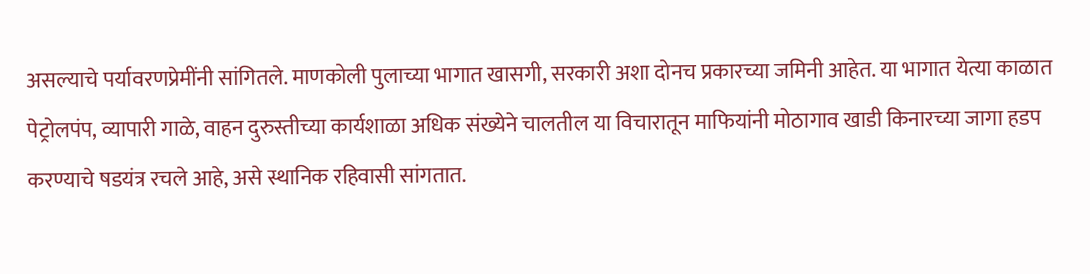असल्याचे पर्यावरणप्रेमींनी सांगितले. माणकोली पुलाच्या भागात खासगी, सरकारी अशा दोनच प्रकारच्या जमिनी आहेत. या भागात येत्या काळात पेट्रोलपंप, व्यापारी गाळे, वाहन दुरुस्तीच्या कार्यशाळा अधिक संख्येने चालतील या विचारातून माफियांनी मोठागाव खाडी किनारच्या जागा हडप करण्याचे षडयंत्र रचले आहे, असे स्थानिक रहिवासी सांगतात.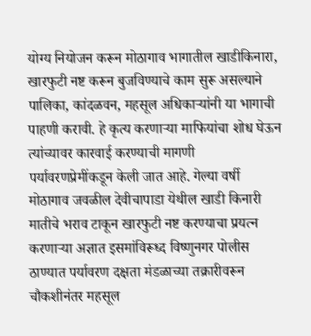योग्य नियोजन करून मोठागाव भागातील खाडीकिनारा, खारफुटी नष्ट करून बुजविण्याचे काम सुरू असल्याने पालिका, कांदळवन, महसूल अधिकाऱ्यांनी या भागाची पाहणी करावी. हे कृत्य करणाऱ्या माफियांचा शोध घेऊन त्यांच्यावर कारवाई करण्याची मागणी पर्यावरणप्रेमींकडून केली जात आहे. गेल्या वर्षी मोठागाव जवळील देवीचापाडा येथील खाडी किनारी मातीचे भराव टाकून खारफुटी नष्ट करण्याचा प्रयत्न करणाऱ्या अज्ञात इसमांविरूध्द विष्णुनगर पोलीस ठाण्यात पर्यावरण दक्षता मंडळाच्या तक्रारीवरून चौकशीनंतर महसूल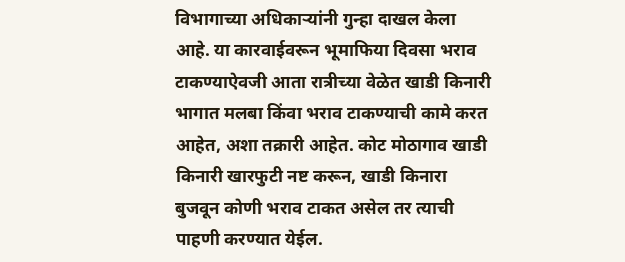विभागाच्या अधिकाऱ्यांनी गुन्हा दाखल केला आहे. या कारवाईवरून भूमाफिया दिवसा भराव टाकण्याऐवजी आता रात्रीच्या वेळेत खाडी किनारी भागात मलबा किंवा भराव टाकण्याची कामे करत आहेत, अशा तक्रारी आहेत. कोट मोठागाव खाडी किनारी खारफुटी नष्ट करून, खाडी किनारा बुजवून कोणी भराव टाकत असेल तर त्याची पाहणी करण्यात येईल.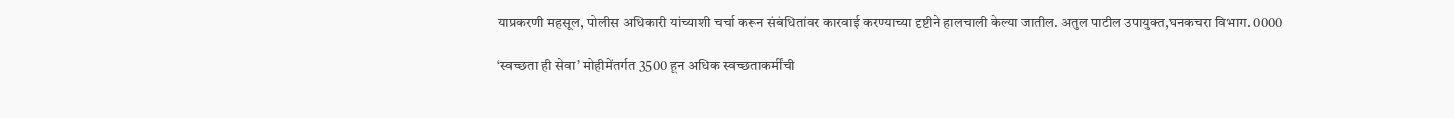याप्रकरणी महसूल, पोलीस अधिकारी यांच्याशी चर्चा करून संबंधितांवर कारवाई करण्याच्या दृष्टीने हालचाली केल्या जातील. अतुल पाटील उपायुक्त,घनकचरा विभाग. 0000

‘स्वच्छता ही सेवा’ मोहीमेंतर्गत 3500 हून अधिक स्वच्छताकर्मींची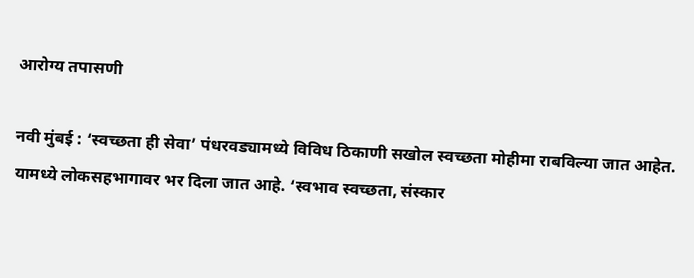आरोग्य तपासणी

नवी मुंबई : ‘स्वच्छता ही सेवा’ पंधरवड्यामध्ये विविध ठिकाणी सखोल स्वच्छता मोहीमा राबविल्या जात आहेत. यामध्ये लोकसहभागावर भर दिला जात आहे. ‘स्वभाव स्वच्छता, संस्कार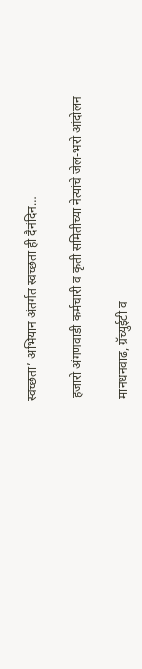स्वच्छता’ अभियान अंतर्गत स्वच्छता ही दैनंदिन…

 हजारो अंगणवाडी कर्मचारी व कृती समितीच्या नेत्यांचे जेल-भरो आंदोलन

 मानधनवाढ, ग्रॅच्युईटी व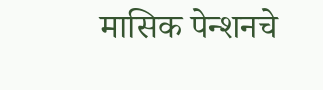मासिक पेन्शनचे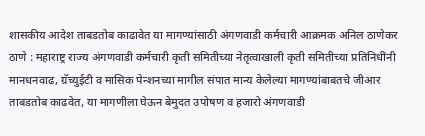शासकीय आदेश ताबडतोब काढावेत या मागण्यांसाठी अंगणवाडी कर्मचारी आक्रमक अनिल ठाणेकर   ठाणे : महाराष्ट्र राज्य अंगणवाडी कर्मचारी कृती समितीच्या नेतृत्वाखाली कृती समितीच्या प्रतिनिधींनी मानधनवाढ, ग्रॅच्युईटी व मासिक पेन्शनच्या मागील संपात मान्य केलेल्या मागण्यांबाबतचे जीआर ताबडतोब काढवेत, या मागणीला घेऊन बेमुदत उपोषण व हजारो अंगणवाडी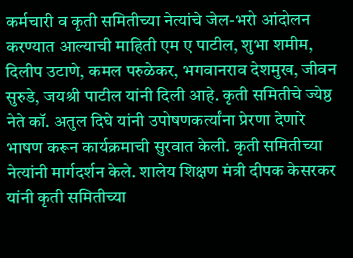कर्मचारी व कृती समितीच्या नेत्यांचे जेल-भरो आंदोलन करण्यात आल्याची माहिती एम ए पाटील, शुभा शमीम, दिलीप उटाणे, कमल परुळेकर, भगवानराव देशमुख, जीवन सुरुडे, जयश्री पाटील यांनी दिली आहे. कृती समितीचे ज्येष्ठ नेते कॉ. अतुल दिघे यांनी उपोषणकर्त्यांना प्रेरणा देणारे भाषण करून कार्यक्रमाची सुरवात केली. कृती समितीच्या नेत्यांनी मार्गदर्शन केले. शालेय शिक्षण मंत्री दीपक केसरकर यांनी कृती समितीच्या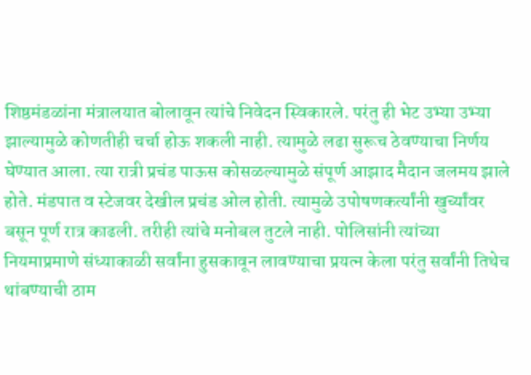शिष्ठमंडळांना मंत्रालयात बोलावून त्यांचे निवेदन स्विकारले. परंतु ही भेट उभ्या उभ्या झाल्यामुळे कोणतीही चर्चा होऊ शकली नाही. त्यामुळे लढा सुरूच ठेवण्याचा निर्णय घेण्यात आला. त्या रात्री प्रचंड पाऊस कोसळल्यामुळे संपूर्ण आझाद मैदान जलमय झाले होते. मंडपात व स्टेजवर देखील प्रचंड ओल होती. त्यामुळे उपोषणकर्त्यांनी खुर्च्यांवर बसून पूर्ण रात्र काढली. तरीही त्यांचे मनोबल तुटले नाही. पोलिसांनी त्यांच्या नियमाप्रमाणे संध्याकाळी सर्वांना हुसकावून लावण्याचा प्रयत्न केला परंतु सर्वांनी तिथेच थांबण्याची ठाम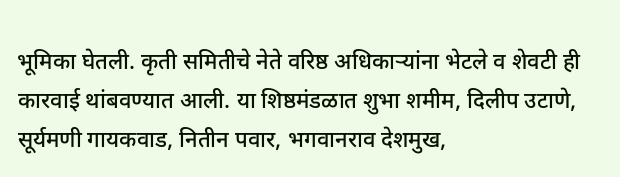भूमिका घेतली. कृती समितीचे नेते वरिष्ठ अधिकाऱ्यांना भेटले व शेवटी ही कारवाई थांबवण्यात आली. या शिष्ठमंडळात शुभा शमीम, दिलीप उटाणे, सूर्यमणी गायकवाड, नितीन पवार, भगवानराव देशमुख,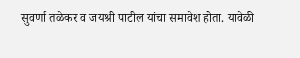सुवर्णा तळेकर व जयश्री पाटील यांचा समावेश होता. यावेळी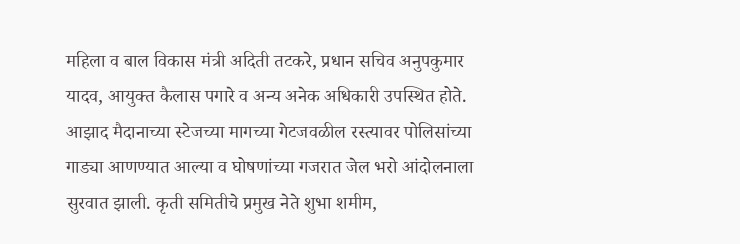महिला व बाल विकास मंत्री अदिती तटकरे, प्रधान सचिव अनुपकुमार यादव, आयुक्त कैलास पगारे व अन्य अनेक अधिकारी उपस्थित होते. आझाद मैदानाच्या स्टेजच्या मागच्या गेटजवळील रस्त्यावर पोलिसांच्या गाड्या आणण्यात आल्या व घोषणांच्या गजरात जेल भरो आंदोलनाला सुरवात झाली. कृती समितीचे प्रमुख नेते शुभा शमीम,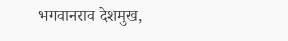भगवानराव देशमुख,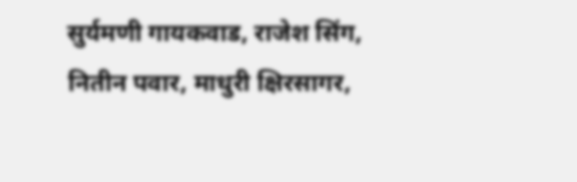सुर्यमणी गायकवाड, राजेश सिंग, नितीन पवार, माधुरी क्षिरसागर,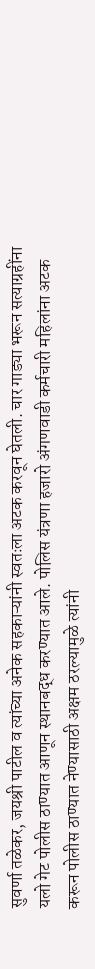सुवर्णा तळेकर, जयश्री पाटील व त्यांच्या अनेक सहकाऱ्यांनी स्वतःला अटक करवून घेतली. चार गाड्या भरून सत्याग्रहींना यलो गेट पोलीस ठाण्यात आणून स्थानबद्ध करण्यात आले. पोलिस यंत्रणा हजारो अंगणवाडी कर्मचारी महिलांना अटक करून पोलीस ठाण्यात नेण्यासाठी अक्षम ठरल्यामुळे त्यांनी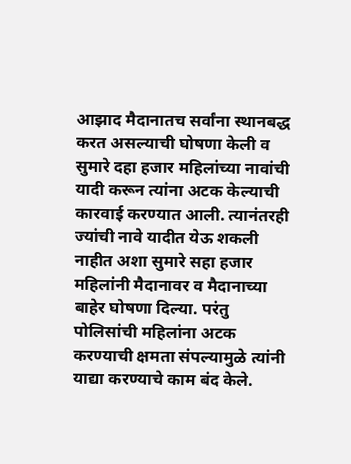आझाद मैदानातच सर्वांना स्थानबद्ध करत असल्याची घोषणा केली व सुमारे दहा हजार महिलांच्या नावांची यादी करून त्यांना अटक केल्याची कारवाई करण्यात आली. त्यानंतरही ज्यांची नावे यादीत येऊ शकली नाहीत अशा सुमारे सहा हजार महिलांनी मैदानावर व मैदानाच्या बाहेर घोषणा दिल्या. परंतु पोलिसांची महिलांना अटक करण्याची क्षमता संपल्यामुळे त्यांनी याद्या करण्याचे काम बंद केले.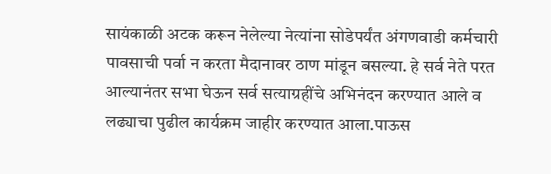सायंकाळी अटक करून नेलेल्या नेत्यांना सोडेपर्यंत अंगणवाडी कर्मचारी पावसाची पर्वा न करता मैदानावर ठाण मांडून बसल्या. हे सर्व नेते परत आल्यानंतर सभा घेऊन सर्व सत्याग्रहींचे अभिनंदन करण्यात आले व लढ्याचा पुढील कार्यक्रम जाहीर करण्यात आला.पाऊस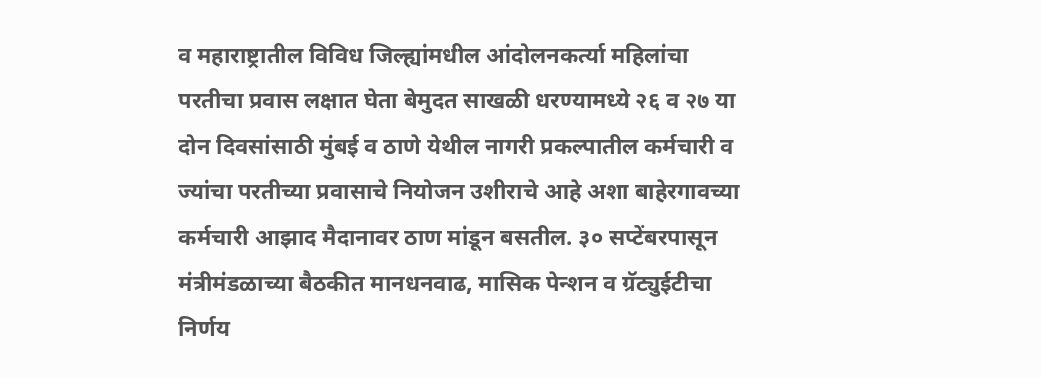व महाराष्ट्रातील विविध जिल्ह्यांमधील आंदोलनकर्त्या महिलांचा परतीचा प्रवास लक्षात घेता बेमुदत साखळी धरण्यामध्ये २६ व २७ या दोन दिवसांसाठी मुंबई व ठाणे येथील नागरी प्रकल्पातील कर्मचारी व ज्यांचा परतीच्या प्रवासाचे नियोजन उशीराचे आहे अशा बाहेरगावच्या कर्मचारी आझाद मैदानावर ठाण मांडून बसतील. ३० सप्टेंबरपासून मंत्रीमंडळाच्या बैठकीत मानधनवाढ, मासिक पेन्शन व ग्रॅट्युईटीचा निर्णय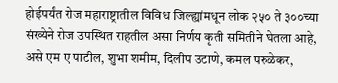होईपर्यंत रोज महाराष्ट्रातील विविध जिल्ह्यांमधून लोक २५० ते ३००च्या संख्येने रोज उपस्थित राहतील असा निर्णय कृती समितीने घेतला आहे, असे एम ए पाटील, शुभा शमीम, दिलीप उटाणे, कमल परुळेकर,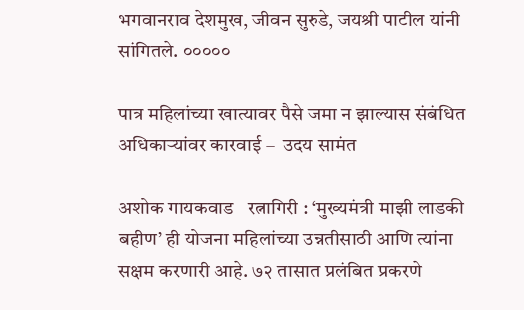भगवानराव देशमुख, जीवन सुरुडे, जयश्री पाटील यांनी सांगितले. ०००००

पात्र महिलांच्या खात्यावर पैसे जमा न झाल्यास संबंधित अधिकाऱ्यांवर कारवाई –  उदय सामंत

अशोक गायकवाड   रत्नागिरी : ‘मुख्यमंत्री माझी लाडकी बहीण’ ही योजना महिलांच्या उन्नतीसाठी आणि त्यांना सक्षम करणारी आहे. ७२ तासात प्रलंबित प्रकरणे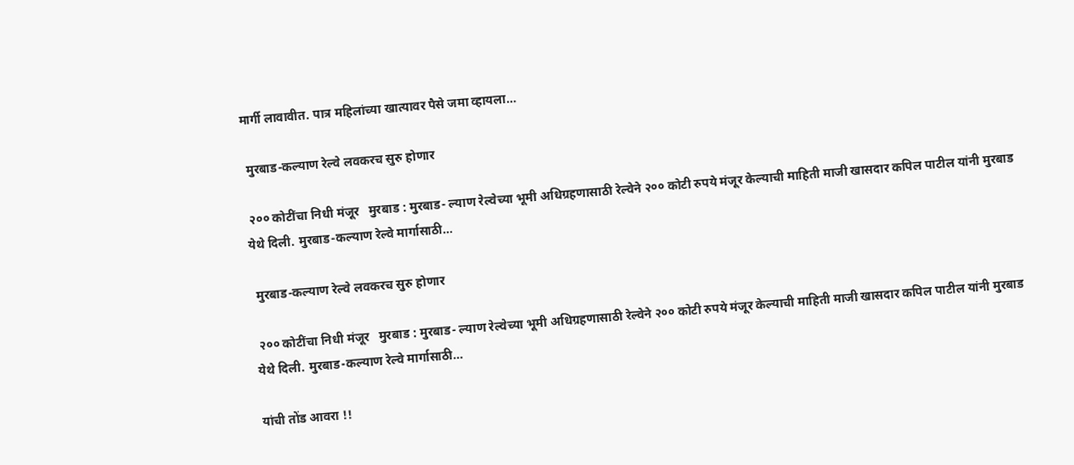मार्गी लावावीत. पात्र महिलांच्या खात्यावर पैसे जमा व्हायला…

 मुरबाड-कल्याण रेल्वे लवकरच सुरु होणार

 २०० कोटींचा निधी मंजूर   मुरबाड : मुरबाड- ल्याण रेल्वेच्या भूमी अधिग्रहणासाठी रेल्वेने २०० कोटी रुपये मंजूर केल्याची माहिती माजी खासदार कपिल पाटील यांनी मुरबाड येथे दिली. मुरबाड-कल्याण रेल्वे मार्गासाठी…

 मुरबाड-कल्याण रेल्वे लवकरच सुरु होणार

 २०० कोटींचा निधी मंजूर   मुरबाड : मुरबाड- ल्याण रेल्वेच्या भूमी अधिग्रहणासाठी रेल्वेने २०० कोटी रुपये मंजूर केल्याची माहिती माजी खासदार कपिल पाटील यांनी मुरबाड येथे दिली. मुरबाड-कल्याण रेल्वे मार्गासाठी…

यांची तोंड आवरा !!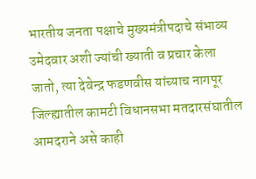भारतीय जनता पक्षाचे मुख्यमंत्रीपदाचे संभाव्य उमेदवार अशी ज्यांची ख्याती व प्रचार केला जातो, त्या देवेन्द्र फडणवीस यांच्याच नागपूर जिल्ह्यातील कामटी विधानसभा मतदारसंघातील आमदराने असे काही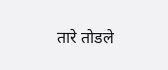तारे तोडले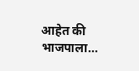आहेत की भाजपाला…